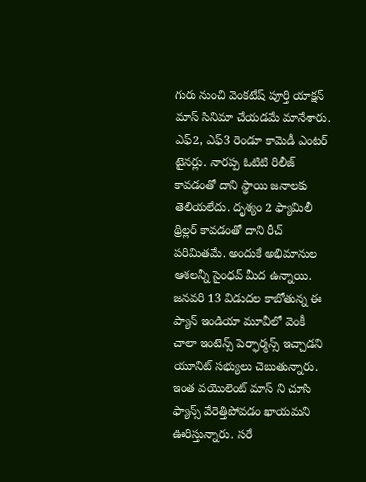గురు నుంచి వెంకటేష్ పూర్తి యాక్షన్ మాస్ సినిమా చేయడమే మానేశారు. ఎఫ్2, ఎఫ్3 రెండూ కామెడీ ఎంటర్ టైనర్లు. నారప్ప ఓటిటి రిలీజ్ కావడంతో దాని స్థాయి జనాలకు తెలియలేదు. దృశ్యం 2 ఫ్యామిలీ థ్రిల్లర్ కావడంతో దాని రీచ్ పరిమితమే. అందుకే అభిమానుల ఆశలన్నీ సైంధవ్ మీద ఉన్నాయి. జనవరి 13 విడుదల కాబోతున్న ఈ ప్యాన్ ఇండియా మూవీలో వెంకీ చాలా ఇంటెన్స్ పెర్ఫార్మన్స్ ఇచ్చాడని యూనిట్ సభ్యులు చెబుతున్నారు. ఇంత వయొలెంట్ మాస్ ని చూసి ఫ్యాన్స్ వేరెత్తిపోవడం ఖాయమని ఊరిస్తున్నారు. సరే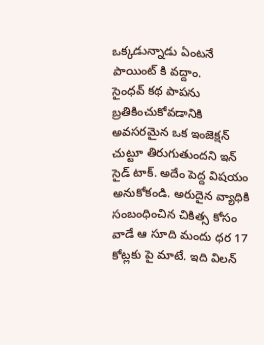ఒక్కడున్నాడు ఏంటనే పాయింట్ కి వద్దాం.
సైంధవ్ కథ పాపను బ్రతికించుకోవడానికి అవసరమైన ఒక ఇంజెక్షన్ చుట్టూ తిరుగుతుందని ఇన్ సైడ్ టాక్. అదేం పెద్ద విషయం అనుకోకండి. అరుదైన వ్యాధికి సంబంధించిన చికిత్స కోసం వాడే ఆ సూది మందు ధర 17 కోట్లకు పై మాటే. ఇది విలన్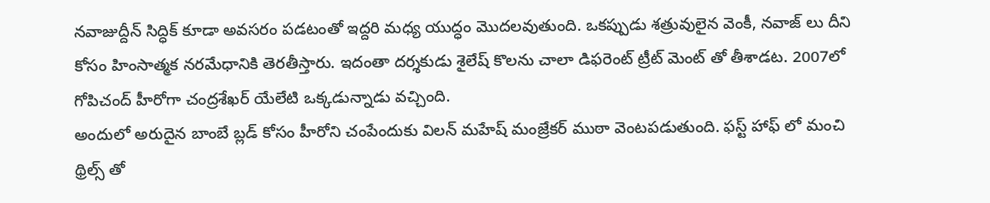నవాజుద్దీన్ సిద్ధిక్ కూడా అవసరం పడటంతో ఇద్దరి మధ్య యుద్ధం మొదలవుతుంది. ఒకప్పుడు శత్రువులైన వెంకీ, నవాజ్ లు దీని కోసం హింసాత్మక నరమేధానికి తెరతీస్తారు. ఇదంతా దర్శకుడు శైలేష్ కొలను చాలా డిఫరెంట్ ట్రీట్ మెంట్ తో తీశాడట. 2007లో గోపిచంద్ హీరోగా చంద్రశేఖర్ యేలేటి ఒక్కడున్నాడు వచ్చింది.
అందులో అరుదైన బాంబే బ్లడ్ కోసం హీరోని చంపేందుకు విలన్ మహేష్ మంజ్రేకర్ ముఠా వెంటపడుతుంది. ఫస్ట్ హాఫ్ లో మంచి థ్రిల్స్ తో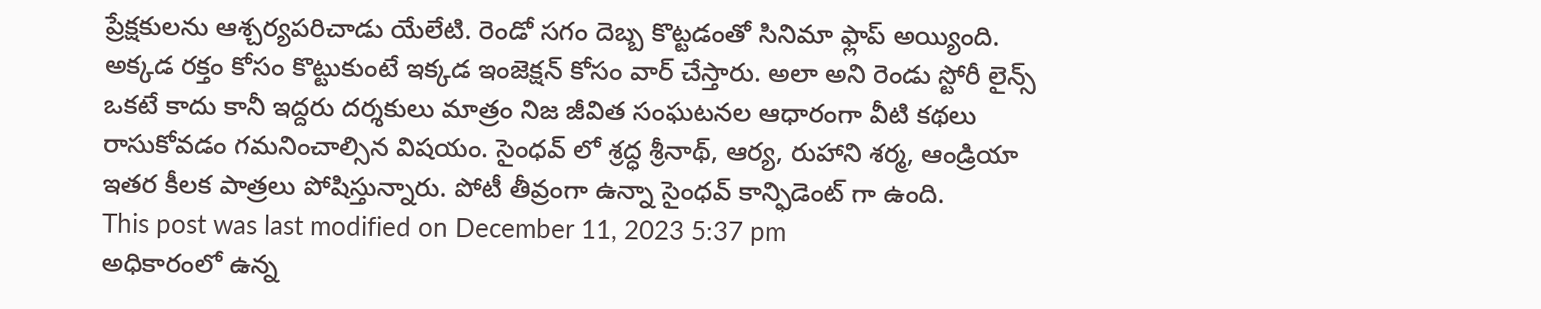ప్రేక్షకులను ఆశ్చర్యపరిచాడు యేలేటి. రెండో సగం దెబ్బ కొట్టడంతో సినిమా ఫ్లాప్ అయ్యింది. అక్కడ రక్తం కోసం కొట్టుకుంటే ఇక్కడ ఇంజెక్షన్ కోసం వార్ చేస్తారు. అలా అని రెండు స్టోరీ లైన్స్ ఒకటే కాదు కానీ ఇద్దరు దర్శకులు మాత్రం నిజ జీవిత సంఘటనల ఆధారంగా వీటి కథలు రాసుకోవడం గమనించాల్సిన విషయం. సైంధవ్ లో శ్రద్ధ శ్రీనాథ్, ఆర్య, రుహాని శర్మ, ఆండ్రియా ఇతర కీలక పాత్రలు పోషిస్తున్నారు. పోటీ తీవ్రంగా ఉన్నా సైంధవ్ కాన్ఫిడెంట్ గా ఉంది.
This post was last modified on December 11, 2023 5:37 pm
అధికారంలో ఉన్న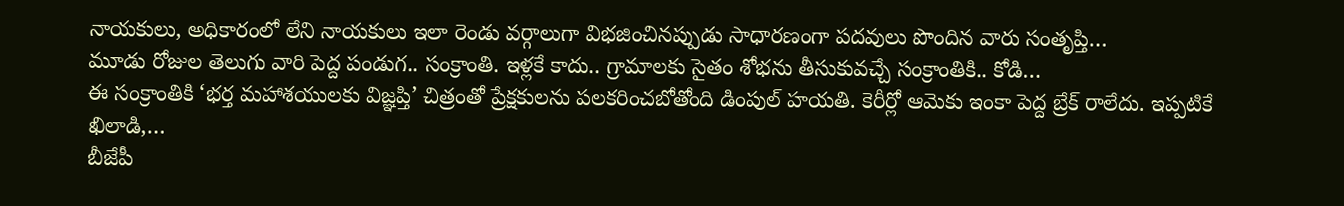నాయకులు, అధికారంలో లేని నాయకులు ఇలా రెండు వర్గాలుగా విభజించినప్పుడు సాధారణంగా పదవులు పొందిన వారు సంతృప్తి…
మూడు రోజుల తెలుగు వారి పెద్ద పండుగ.. సంక్రాంతి. ఇళ్లకే కాదు.. గ్రామాలకు సైతం శోభను తీసుకువచ్చే సంక్రాంతికి.. కోడి…
ఈ సంక్రాంతికి ‘భర్త మహాశయులకు విజ్ఞప్తి’ చిత్రంతో ప్రేక్షకులను పలకరించబోతోంది డింపుల్ హయతి. కెరీర్లో ఆమెకు ఇంకా పెద్ద బ్రేక్ రాలేదు. ఇప్పటికే ఖిలాడి,…
బీజేపీ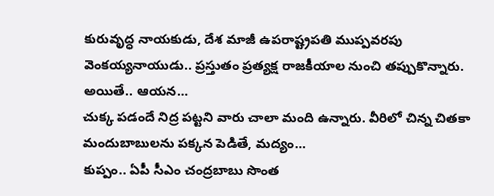కురువృద్ధ నాయకుడు, దేశ మాజీ ఉపరాష్ట్రపతి ముప్పవరపు వెంకయ్యనాయుడు.. ప్రస్తుతం ప్రత్యక్ష రాజకీయాల నుంచి తప్పుకొన్నారు. అయితే.. ఆయన…
చుక్క పడందే నిద్ర పట్టని వారు చాలా మంది ఉన్నారు. వీరిలో చిన్న చితకా మందుబాబులను పక్కన పెడితే, మద్యం…
కుప్పం.. ఏపీ సీఎం చంద్రబాబు సొంత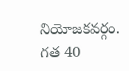నియోజకవర్గం. గత 40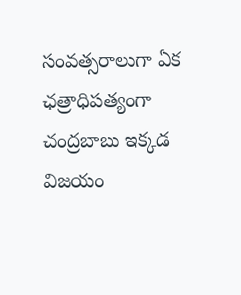సంవత్సరాలుగా ఏక ఛత్రాధిపత్యంగా చంద్రబాబు ఇక్కడ విజయం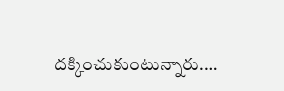దక్కించుకుంటున్నారు.…